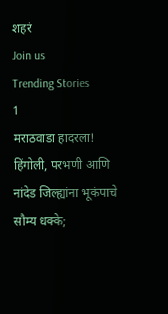शहरं
Join us
Trending Stories
1
मराठवाडा हादरला! हिंगोली, परभणी आणि नांदेड जिल्ह्यांना भूकंपाचे सौम्य धक्के;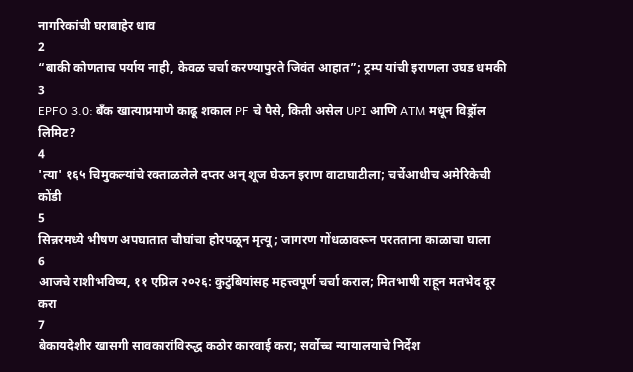नागरिकांची घराबाहेर धाव
2
“बाकी कोणताच पर्याय नाही, केवळ चर्चा करण्यापुरते जिवंत आहात”; ट्रम्प यांची इराणला उघड धमकी
3
EPFO 3.0: बँक खात्याप्रमाणे काढू शकाल PF चे पैसे, किती असेल UPI आणि ATM मधून विड्रॉल लिमिट?
4
'त्या' १६५ चिमुकल्यांचे रक्ताळलेले दप्तर अन् शूज घेऊन इराण वाटाघाटीला; चर्चेआधीच अमेरिकेची कोंडी
5
सिन्नरमध्ये भीषण अपघातात चौघांचा होरपळून मृत्यू; जागरण गोंधळावरून परतताना काळाचा घाला
6
आजचे राशीभविष्य, ११ एप्रिल २०२६: कुटुंबियांसह महत्त्वपूर्ण चर्चा कराल; मितभाषी राहून मतभेद दूर करा
7
बेकायदेशीर खासगी सावकारांविरुद्ध कठोर कारवाई करा; सर्वोच्च न्यायालयाचे निर्देश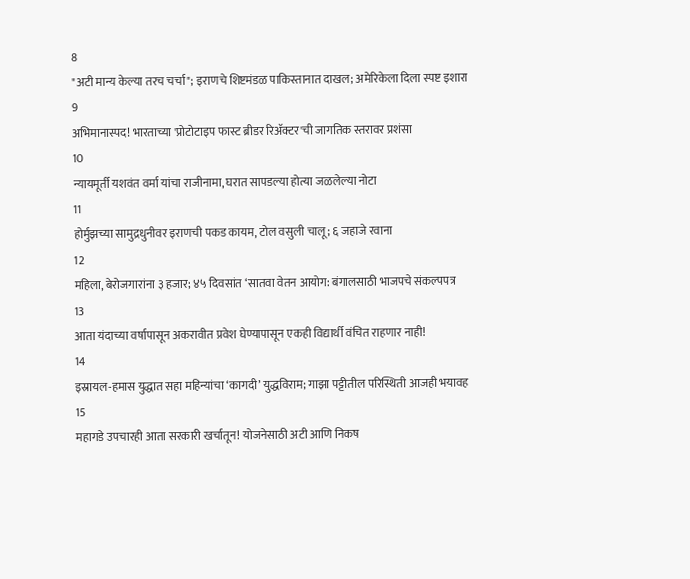8
"अटी मान्य केल्या तरच चर्चा"; इराणचे शिष्टमंडळ पाकिस्तानात दाखल; अमेरिकेला दिला स्पष्ट इशारा
9
अभिमानास्पद! भारताच्या 'प्रोटोटाइप फास्ट ब्रीडर रिॲक्टर'ची जागतिक स्तरावर प्रशंसा
10
न्यायमूर्ती यशवंत वर्मा यांचा राजीनामा, घरात सापडल्या होत्या जळलेल्या नोटा
11
होर्मुझच्या सामुद्रधुनीवर इराणची पकड कायम, टोल वसुली चालू; ६ जहाजे रवाना
12
महिला, बेरोजगारांना ३ हजार; ४५ दिवसांत ‘सातवा वेतन आयोग: बंगालसाठी भाजपचे संकल्पपत्र
13
आता यंदाच्या वर्षापासून अकरावीत प्रवेश घेण्यापासून एकही विद्यार्थी वंचित राहणार नाही!
14
इस्रायल-हमास युद्धात सहा महिन्यांचा ‘कागदी’ युद्धविराम; गाझा पट्टीतील परिस्थिती आजही भयावह
15
महागडे उपचारही आता सरकारी खर्चातून! योजनेसाठी अटी आणि निकष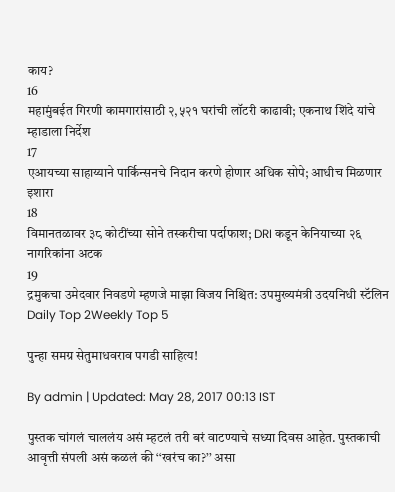काय?
16
महामुंबईत गिरणी कामगारांसाठी २,५२१ घरांची लॉटरी काढावी; एकनाथ शिंदे यांचे म्हाडाला निर्देश
17
एआयच्या साहाय्याने पार्किन्सनचे निदान करणे होणार अधिक सोपे; आधीच मिळणार इशारा
18
विमानतळावर ३८ कोटींच्या सोने तस्करीचा पर्दाफाश; DRI कडून केनियाच्या २६ नागरिकांना अटक
19
द्रमुकचा उमेदवार निवडणे म्हणजे माझा विजय निश्चित: उपमुख्यमंत्री उदयनिधी स्टॅलिन
Daily Top 2Weekly Top 5

पुन्हा समग्र सेतुमाधवराव पगडी साहित्य!

By admin | Updated: May 28, 2017 00:13 IST

पुस्तक चांगलं चाललंय असं म्हटलं तरी बरं वाटण्याचे सध्या दिवस आहेत. पुस्तकाची आवृत्ती संपली असं कळलं की ‘‘खरंच का?’’ असा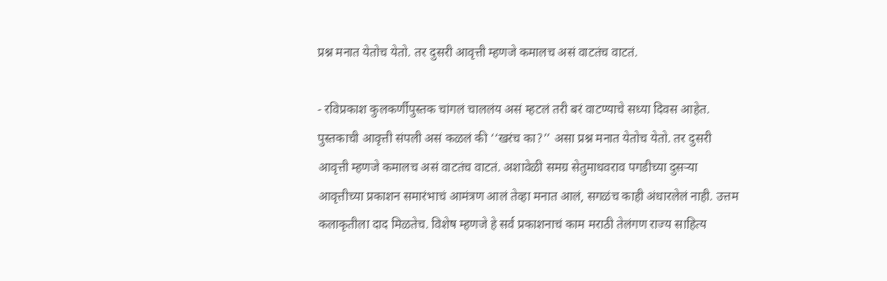प्रश्न मनात येतोच येतो. तर दुसरी आवृत्ती म्हणजे कमालच असं वाटतंच वाटतं.

- रविप्रकाश कुलकर्णीपुस्तक चांगलं चाललंय असं म्हटलं तरी बरं वाटण्याचे सध्या दिवस आहेत. पुस्तकाची आवृत्ती संपली असं कळलं की ‘‘खरंच का?’’ असा प्रश्न मनात येतोच येतो. तर दुसरी आवृत्ती म्हणजे कमालच असं वाटतंच वाटतं. अशावेळी समग्र सेतुमाधवराव पगडीच्या दुसऱ्या आवृत्तीच्या प्रकाशन समारंभाचं आमंत्रण आलं तेव्हा मनात आलं, सगळंच काही अंधारलेलं नाही. उत्तम कलाकृतीला दाद मिळतेच. विशेष म्हणजे हे सर्व प्रकाशनाचं काम मराठी तेलंगण राज्य साहित्य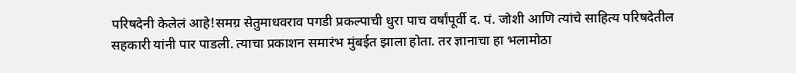परिषदेनी केलेलं आहे!समग्र सेतुमाधवराव पगडी प्रकल्पाची धुरा पाच वर्षांपूर्वी द. पं. जोशी आणि त्यांचे साहित्य परिषदेतील सहकारी यांनी पार पाडली. त्याचा प्रकाशन समारंभ मुंबईत झाला होता. तर ज्ञानाचा हा भलामोठा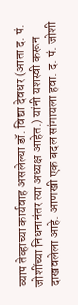व्याप तेव्हाच्या कार्यवाह असलेल्या डॉ. विद्या देवधर (आता द. पं. जोशींच्या निधनानंतर त्या अध्यक्ष आहेत.) यांनी यशस्वी करून दाखवलेला आहे. आणखी एक बदल सांगायला हवा. द. पं. जोशी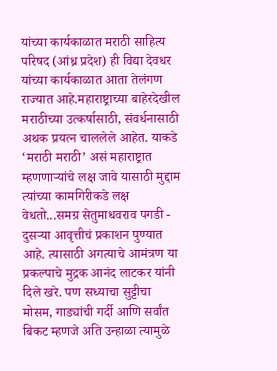यांच्या कार्यकाळात मराठी साहित्य परिषद (आंध्र प्रदेश) ही विद्या देवधर यांच्या कार्यकाळात आता तेलंगण राज्यात आहे.महाराष्ट्राच्या बाहेरदेखील मराठीच्या उत्कर्षासाठी, संवर्धनासाठी अथक प्रयत्न चाललेले आहेत. याकडे ‘मराठी मराठी’ असं महाराष्ट्रात म्हणणाऱ्यांचे लक्ष जावे यासाठी मुद्दाम त्यांच्या कामगिरीकडे लक्ष वेधतो...समग्र सेतुमाधवराव पगडी - दुसऱ्या आवृत्तीचं प्रकाशन पुण्यात आहे. त्यासाठी अगत्याचे आमंत्रण या प्रकल्पाचे मुद्रक आनंद लाटकर यांनी दिले खरे. पण सध्याचा सुट्टीचा मोसम, गाड्यांची गर्दी आणि सर्वांत बिकट म्हणजे अति उन्हाळा त्यामुळे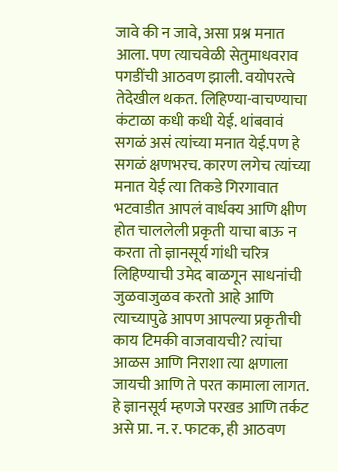जावे की न जावे, असा प्रश्न मनात आला. पण त्याचवेळी सेतुमाधवराव पगडींची आठवण झाली. वयोपरत्वे तेदेखील थकत. लिहिण्या-वाचण्याचा कंटाळा कधी कधी येई. थांबवावं सगळं असं त्यांच्या मनात येई.पण हे सगळं क्षणभरच. कारण लगेच त्यांच्या मनात येई त्या तिकडे गिरगावात भटवाडीत आपलं वार्धक्य आणि क्षीण होत चाललेली प्रकृती याचा बाऊ न करता तो ज्ञानसूर्य गांधी चरित्र लिहिण्याची उमेद बाळगून साधनांची जुळवाजुळव करतो आहे आणि त्याच्यापुढे आपण आपल्या प्रकृतीची काय टिमकी वाजवायची? त्यांचा आळस आणि निराशा त्या क्षणाला जायची आणि ते परत कामाला लागत. हे ज्ञानसूर्य म्हणजे परखड आणि तर्कट असे प्रा. न. र. फाटक, ही आठवण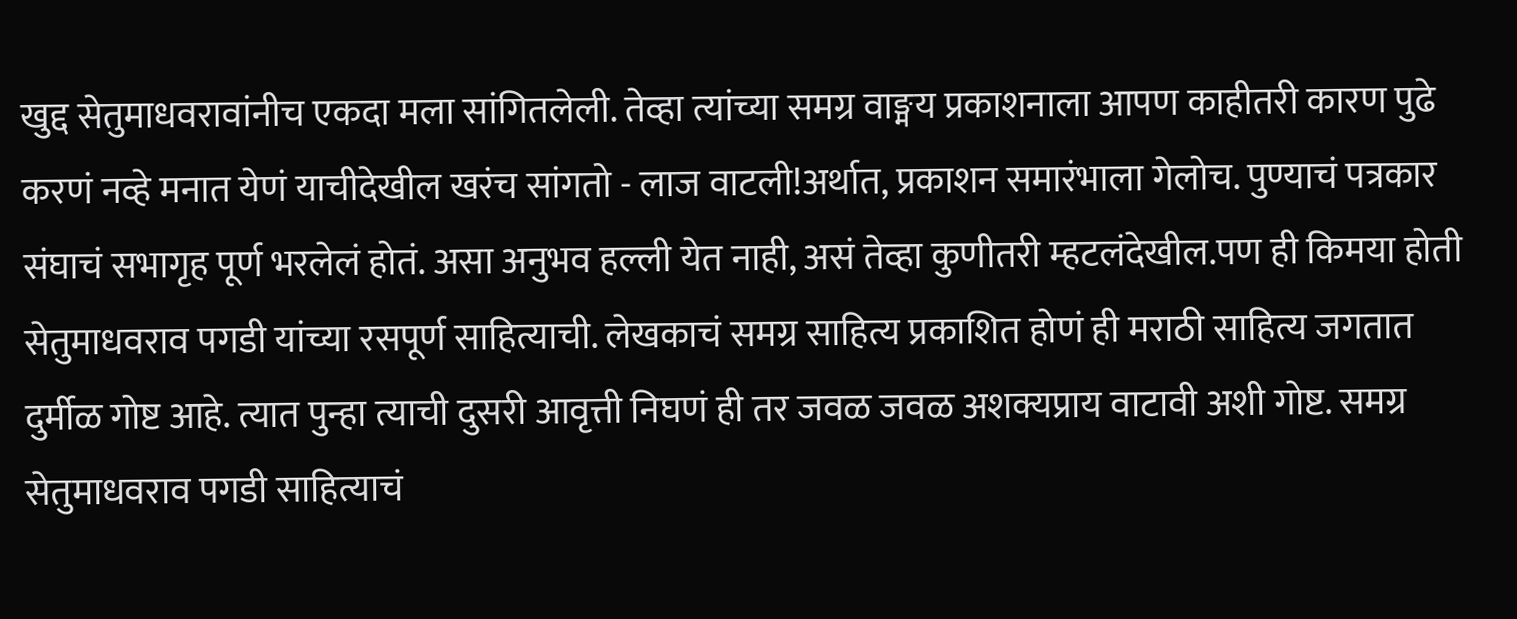खुद्द सेतुमाधवरावांनीच एकदा मला सांगितलेली. तेव्हा त्यांच्या समग्र वाङ्मय प्रकाशनाला आपण काहीतरी कारण पुढे करणं नव्हे मनात येणं याचीदेखील खरंच सांगतो - लाज वाटली!अर्थात, प्रकाशन समारंभाला गेलोच. पुण्याचं पत्रकार संघाचं सभागृह पूर्ण भरलेलं होतं. असा अनुभव हल्ली येत नाही, असं तेव्हा कुणीतरी म्हटलंदेखील.पण ही किमया होती सेतुमाधवराव पगडी यांच्या रसपूर्ण साहित्याची. लेखकाचं समग्र साहित्य प्रकाशित होणं ही मराठी साहित्य जगतात दुर्मीळ गोष्ट आहे. त्यात पुन्हा त्याची दुसरी आवृत्ती निघणं ही तर जवळ जवळ अशक्यप्राय वाटावी अशी गोष्ट. समग्र सेतुमाधवराव पगडी साहित्याचं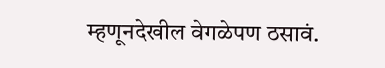म्हणूनदेखील वेगळेपण ठसावं.